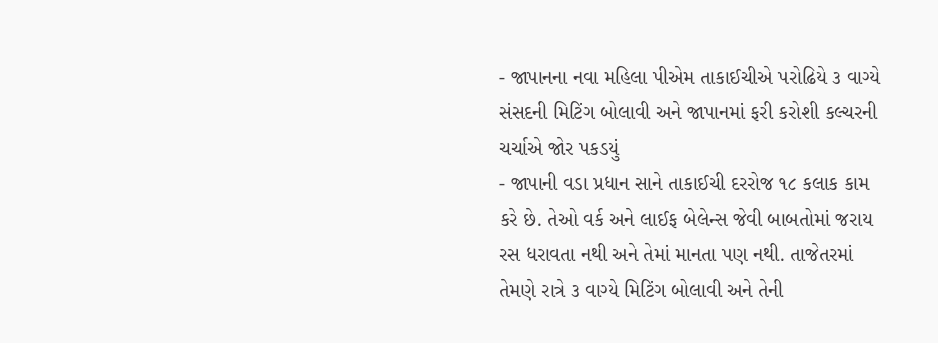- જાપાનના નવા મહિલા પીએમ તાકાઈચીએ પરોઢિયે ૩ વાગ્યે સંસદની મિટિંગ બોલાવી અને જાપાનમાં ફરી કરોશી કલ્ચરની ચર્ચાએ જોર પકડયું
- જાપાની વડા પ્રધાન સાને તાકાઈચી દરરોજ ૧૮ કલાક કામ કરે છે. તેઓ વર્ક અને લાઈફ બેલેન્સ જેવી બાબતોમાં જરાય રસ ધરાવતા નથી અને તેમાં માનતા પણ નથી. તાજેતરમાં તેમણે રાત્રે ૩ વાગ્યે મિટિંગ બોલાવી અને તેની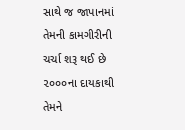સાથે જ જાપાનમાં તેમની કામગીરીની ચર્ચા શરૂ થઈ છે ૨૦૦૦ના દાયકાથી તેમને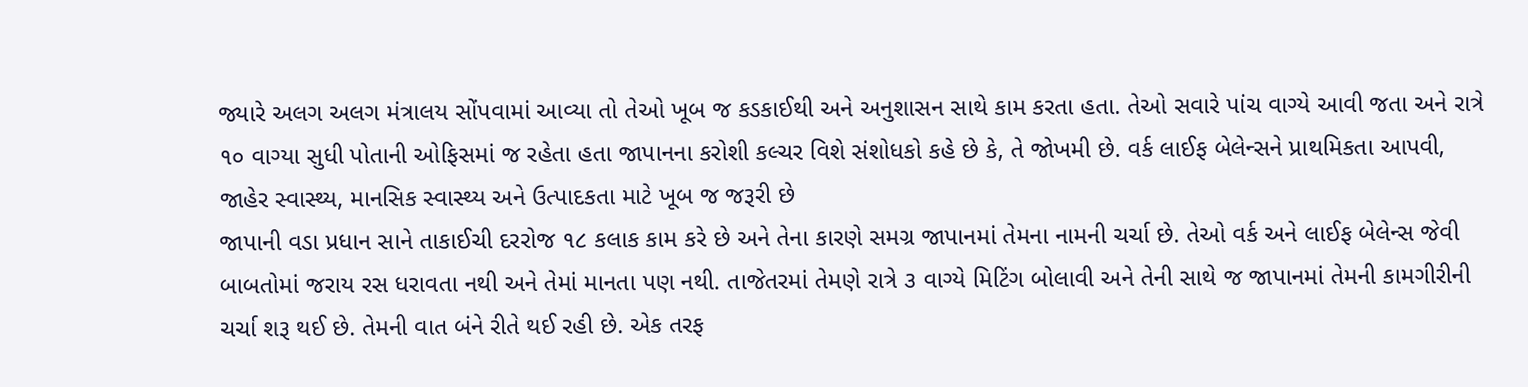જ્યારે અલગ અલગ મંત્રાલય સોંપવામાં આવ્યા તો તેઓ ખૂબ જ કડકાઈથી અને અનુશાસન સાથે કામ કરતા હતા. તેઓ સવારે પાંચ વાગ્યે આવી જતા અને રાત્રે ૧૦ વાગ્યા સુધી પોતાની ઓફિસમાં જ રહેતા હતા જાપાનના કરોશી કલ્ચર વિશે સંશોધકો કહે છે કે, તે જોખમી છે. વર્ક લાઈફ બેલેન્સને પ્રાથમિકતા આપવી, જાહેર સ્વાસ્થ્ય, માનસિક સ્વાસ્થ્ય અને ઉત્પાદકતા માટે ખૂબ જ જરૂરી છે
જાપાની વડા પ્રધાન સાને તાકાઈચી દરરોજ ૧૮ કલાક કામ કરે છે અને તેના કારણે સમગ્ર જાપાનમાં તેમના નામની ચર્ચા છે. તેઓ વર્ક અને લાઈફ બેલેન્સ જેવી બાબતોમાં જરાય રસ ધરાવતા નથી અને તેમાં માનતા પણ નથી. તાજેતરમાં તેમણે રાત્રે ૩ વાગ્યે મિટિંગ બોલાવી અને તેની સાથે જ જાપાનમાં તેમની કામગીરીની ચર્ચા શરૂ થઈ છે. તેમની વાત બંને રીતે થઈ રહી છે. એક તરફ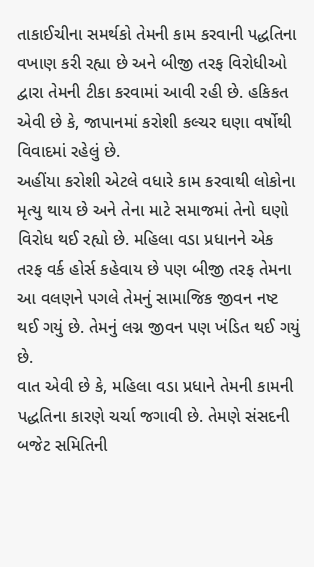તાકાઈચીના સમર્થકો તેમની કામ કરવાની પદ્ધતિના વખાણ કરી રહ્યા છે અને બીજી તરફ વિરોધીઓ દ્વારા તેમની ટીકા કરવામાં આવી રહી છે. હકિકત એવી છે કે, જાપાનમાં કરોશી કલ્ચર ઘણા વર્ષોથી વિવાદમાં રહેલું છે.
અહીંયા કરોશી એટલે વધારે કામ કરવાથી લોકોના મૃત્યુ થાય છે અને તેના માટે સમાજમાં તેનો ઘણો વિરોધ થઈ રહ્યો છે. મહિલા વડા પ્રધાનને એક તરફ વર્ક હોર્સ કહેવાય છે પણ બીજી તરફ તેમના આ વલણને પગલે તેમનું સામાજિક જીવન નષ્ટ થઈ ગયું છે. તેમનું લગ્ન જીવન પણ ખંડિત થઈ ગયું છે.
વાત એવી છે કે, મહિલા વડા પ્રધાને તેમની કામની પદ્ધતિના કારણે ચર્ચા જગાવી છે. તેમણે સંસદની બજેટ સમિતિની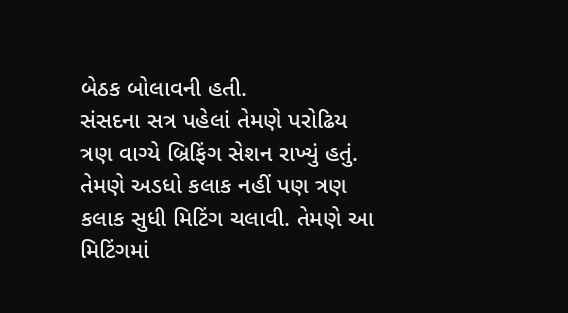બેઠક બોલાવની હતી.
સંસદના સત્ર પહેલાં તેમણે પરોઢિય ત્રણ વાગ્યે બ્રિફિંગ સેશન રાખ્યું હતું. તેમણે અડધો કલાક નહીં પણ ત્રણ કલાક સુધી મિટિંગ ચલાવી. તેમણે આ મિટિંગમાં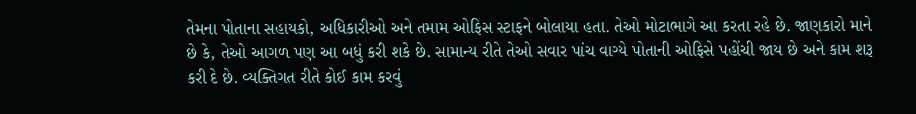તેમના પોતાના સહાયકો, અધિકારીઓ અને તમામ ઓફિસ સ્ટાફને બોલાયા હતા. તેઓ મોટાભાગે આ કરતા રહે છે. જાણકારો માને છે કે, તેઓ આગળ પણ આ બધું કરી શકે છે. સામાન્ય રીતે તેઓ સવાર પાંચ વાગ્યે પોતાની ઓફિસે પહોંચી જાય છે અને કામ શરૂ કરી દે છે. વ્યક્તિગત રીતે કોઈ કામ કરવું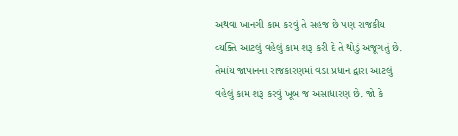અથવા ખાનગી કામ કરવું તે સહજ છે પણ રાજકીય વ્યક્તિ આટલું વહેલું કામ શરૂ કરી દે તે થોડું અજૂગતું છે. તેમાંય જાપાનના રાજકારણમાં વડા પ્રધાન દ્વારા આટલું વહેલું કામ શરૂ કરવું ખૂબ જ અસાધારણ છે. જો કે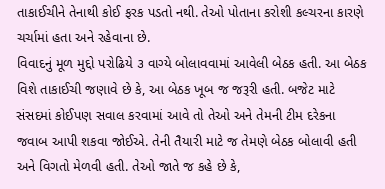તાકાઈચીને તેનાથી કોઈ ફરક પડતો નથી. તેઓ પોતાના કરોશી કલ્ચરના કારણે ચર્ચામાં હતા અને રહેવાના છે.
વિવાદનું મૂળ મુદ્દો પરોઢિયે ૩ વાગ્યે બોલાવવામાં આવેલી બેઠક હતી. આ બેઠક વિશે તાકાઈચી જણાવે છે કે, આ બેઠક ખૂબ જ જરૂરી હતી. બજેટ માટે સંસદમાં કોઈપણ સવાલ કરવામાં આવે તો તેઓ અને તેમની ટીમ દરેકના જવાબ આપી શકવા જોઈએ. તેની તૈયારી માટે જ તેમણે બેઠક બોલાવી હતી અને વિગતો મેળવી હતી. તેઓ જાતે જ કહે છે કે,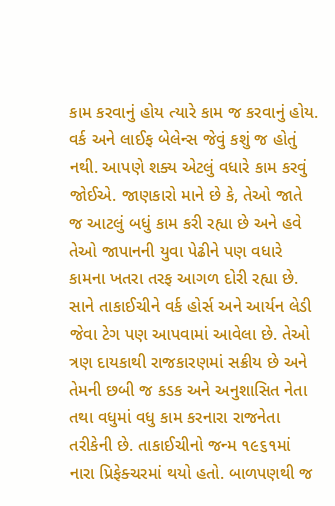કામ કરવાનું હોય ત્યારે કામ જ કરવાનું હોય. વર્ક અને લાઈફ બેલેન્સ જેવું કશું જ હોતું નથી. આપણે શક્ય એટલું વધારે કામ કરવું જોઈએ. જાણકારો માને છે કે, તેઓ જાતે જ આટલું બધું કામ કરી રહ્યા છે અને હવે તેઓ જાપાનની યુવા પેઢીને પણ વધારે કામના ખતરા તરફ આગળ દોરી રહ્યા છે.
સાને તાકાઈચીને વર્ક હોર્સ અને આર્યન લેડી જેવા ટેગ પણ આપવામાં આવેલા છે. તેઓ ત્રણ દાયકાથી રાજકારણમાં સક્રીય છે અને તેમની છબી જ કડક અને અનુશાસિત નેતા તથા વધુમાં વધુ કામ કરનારા રાજનેતા તરીકેની છે. તાકાઈચીનો જન્મ ૧૯૬૧માં નારા પ્રિફેક્ચરમાં થયો હતો. બાળપણથી જ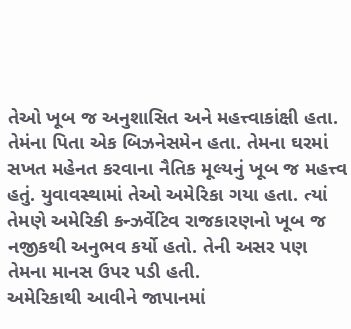તેઓ ખૂબ જ અનુશાસિત અને મહત્ત્વાકાંક્ષી હતા. તેમંના પિતા એક બિઝનેસમેન હતા. તેમના ઘરમાં સખત મહેનત કરવાના નૈતિક મૂલ્યનું ખૂબ જ મહત્ત્વ હતું. યુવાવસ્થામાં તેઓ અમેરિકા ગયા હતા. ત્યાં તેમણે અમેરિકી કન્ઝર્વેટિવ રાજકારણનો ખૂબ જ નજીકથી અનુભવ કર્યો હતો. તેની અસર પણ તેમના માનસ ઉપર પડી હતી.
અમેરિકાથી આવીને જાપાનમાં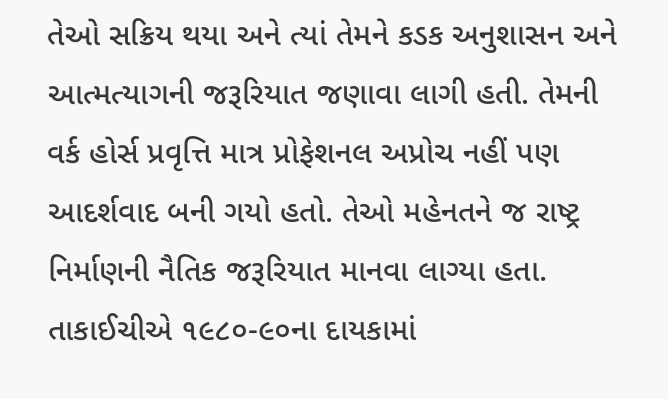તેઓ સક્રિય થયા અને ત્યાં તેમને કડક અનુશાસન અને આત્મત્યાગની જરૂરિયાત જણાવા લાગી હતી. તેમની વર્ક હોર્સ પ્રવૃત્તિ માત્ર પ્રોફેશનલ અપ્રોચ નહીં પણ આદર્શવાદ બની ગયો હતો. તેઓ મહેનતને જ રાષ્ટ્ર નિર્માણની નૈતિક જરૂરિયાત માનવા લાગ્યા હતા.
તાકાઈચીએ ૧૯૮૦-૯૦ના દાયકામાં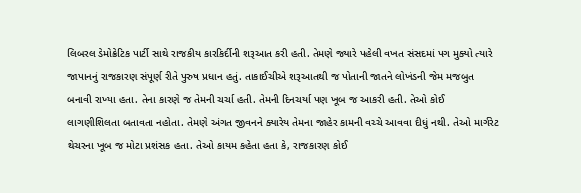લિબરલ ડેમોક્રેટિક પાર્ટી સાથે રાજકીય કારકિર્દીની શરૂઆત કરી હતી. તેમણે જ્યારે પહેલી વખત સંસદમાં પગ મુક્યો ત્યારે જાપાનનું રાજકારણ સંપૂર્ણ રીતે પુરુષ પ્રધાન હતું. તાકાઈચીએ શરૂઆતથી જ પોતાની જાતને લોખંડની જેમ મજબુત બનાવી રાખ્યા હતા. તેના કારણે જ તેમની ચર્ચા હતી. તેમની દિનચર્યા પણ ખૂબ જ આકરી હતી. તેઓ કોઈ લાગણીશિલતા બતાવતા નહોતા. તેમણે અંગત જીવનને ક્યારેય તેમના જાહેર કામની વચ્ચે આવવા દીધું નથી. તેઓ માર્ગરેટ થેચરના ખૂબ જ મોટા પ્રશંસક હતા. તેઓ કાયમ કહેતા હતા કે, રાજકારણ કોઈ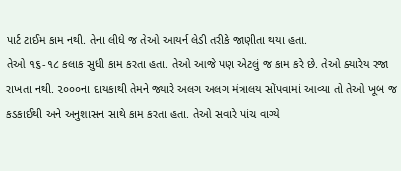પાર્ટ ટાઈમ કામ નથી. તેના લીધે જ તેઓ આયર્ન લેડી તરીકે જાણીતા થયા હતા.
તેઓ ૧૬-૧૮ કલાક સુધી કામ કરતા હતા. તેઓ આજે પણ એટલું જ કામ કરે છે. તેઓ ક્યારેય રજા રાખતા નથી. ૨૦૦૦ના દાયકાથી તેમને જ્યારે અલગ અલગ મંત્રાલય સોંપવામાં આવ્યા તો તેઓ ખૂબ જ કડકાઈથી અને અનુશાસન સાથે કામ કરતા હતા. તેઓ સવારે પાંચ વાગ્યે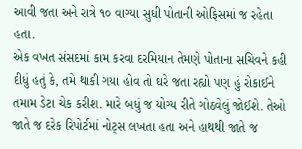આવી જતા અને રાત્રે ૧૦ વાગ્યા સુધી પોતાની ઓફિસમાં જ રહેતા હતા.
એક વખત સંસદમાં કામ કરવા દરમિયાન તેમણે પોતાના સચિવને કહી દીધું હતું કે, તમે થાકી ગયા હોવ તો ઘરે જતા રહ્યો પણ હું રોકાઈને તમામ ડેટા ચેક કરીશ. મારે બધું જ યોગ્ય રીતે ગોઠવેલું જોઈશે. તેઓ જાતે જ દરેક રિપોર્ટમાં નોટ્સ લખતા હતા અને હાથથી જાતે જ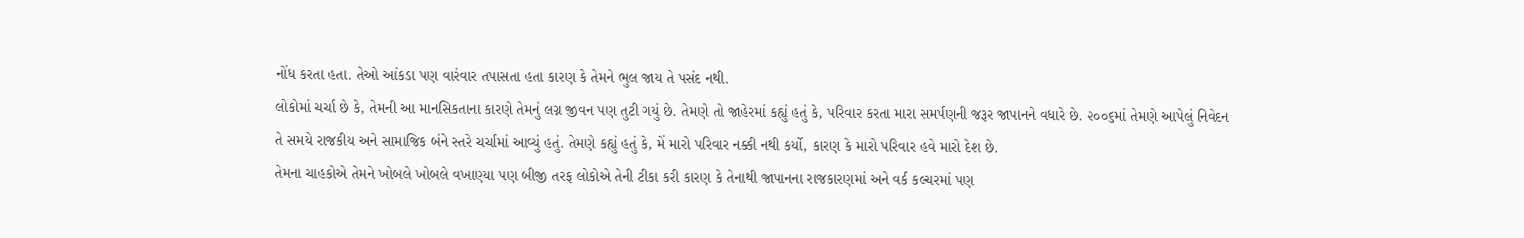નોંધ કરતા હતા. તેઓ આંકડા પણ વારંવાર તપાસતા હતા કારણ કે તેમને ભુલ જાય તે પસંદ નથી.
લોકોમાં ચર્ચા છે કે, તેમની આ માનસિકતાના કારણે તેમનું લગ્ન જીવન પણ તુટી ગયું છે. તેમણે તો જાહેરમાં કહ્યું હતું કે, પરિવાર કરતા મારા સમર્પણની જરૂર જાપાનને વધારે છે. ૨૦૦૬માં તેમણે આપેલું નિવેદન તે સમયે રાજકીય અને સામાજિક બંને સ્તરે ચર્ચામાં આવ્યું હતું. તેમણે કહ્યું હતું કે, મેં મારો પરિવાર નક્કી નથી કર્યો, કારણ કે મારો પરિવાર હવે મારો દેશ છે.
તેમના ચાહકોએ તેમને ખોબલે ખોબલે વખાણ્યા પણ બીજી તરફ લોકોએ તેની ટીકા કરી કારણ કે તેનાથી જાપાનના રાજકારણમાં અને વર્ક કલ્ચરમાં પણ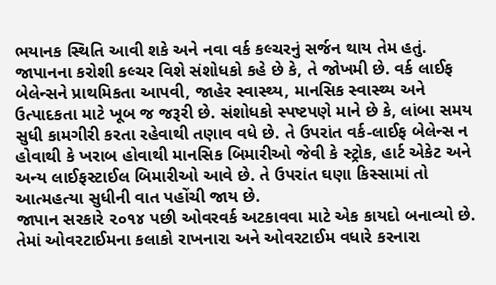ભયાનક સ્થિતિ આવી શકે અને નવા વર્ક કલ્ચરનું સર્જન થાય તેમ હતું.
જાપાનના કરોશી કલ્ચર વિશે સંશોધકો કહે છે કે, તે જોખમી છે. વર્ક લાઈફ બેલેન્સને પ્રાથમિકતા આપવી, જાહેર સ્વાસ્થ્ય, માનસિક સ્વાસ્થ્ય અને ઉત્પાદકતા માટે ખૂબ જ જરૂરી છે. સંશોધકો સ્પષ્ટપણે માને છે કે, લાંબા સમય સુધી કામગીરી કરતા રહેવાથી તણાવ વધે છે. તે ઉપરાંત વર્ક-લાઈફ બેલેન્સ ન હોવાથી કે ખરાબ હોવાથી માનસિક બિમારીઓ જેવી કે સ્ટ્રોક, હાર્ટ એકેટ અને અન્ય લાઈફસ્ટાઈલ બિમારીઓ આવે છે. તે ઉપરાંત ઘણા કિસ્સામાં તો આત્મહત્યા સુધીની વાત પહોંચી જાય છે.
જાપાન સરકારે ૨૦૧૪ પછી ઓવરવર્ક અટકાવવા માટે એક કાયદો બનાવ્યો છે. તેમાં ઓવરટાઈમના કલાકો રાખનારા અને ઓવરટાઈમ વધારે કરનારા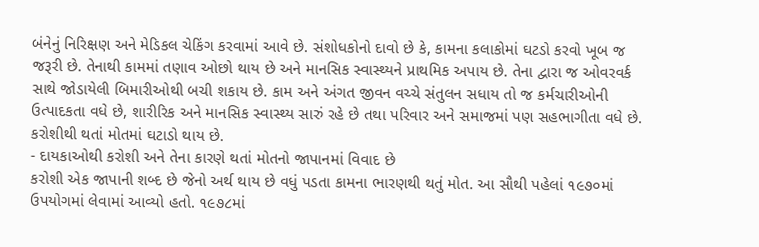બંનેનું નિરિક્ષણ અને મેડિકલ ચેકિંગ કરવામાં આવે છે. સંશોધકોનો દાવો છે કે, કામના કલાકોમાં ઘટડો કરવો ખૂબ જ જરૂરી છે. તેનાથી કામમાં તણાવ ઓછો થાય છે અને માનસિક સ્વાસ્થ્યને પ્રાથમિક અપાય છે. તેના દ્વારા જ ઓવરવર્ક સાથે જોડાયેલી બિમારીઓથી બચી શકાય છે. કામ અને અંગત જીવન વચ્ચે સંતુલન સધાય તો જ કર્મચારીઓની ઉત્પાદકતા વધે છે, શારીરિક અને માનસિક સ્વાસ્થ્ય સારું રહે છે તથા પરિવાર અને સમાજમાં પણ સહભાગીતા વધે છે. કરોશીથી થતાં મોતમાં ઘટાડો થાય છે.
- દાયકાઓથી કરોશી અને તેના કારણે થતાં મોતનો જાપાનમાં વિવાદ છે
કરોશી એક જાપાની શબ્દ છે જેનો અર્થ થાય છે વધું પડતા કામના ભારણથી થતું મોત. આ સૌથી પહેલાં ૧૯૭૦માં ઉપયોગમાં લેવામાં આવ્યો હતો. ૧૯૭૮માં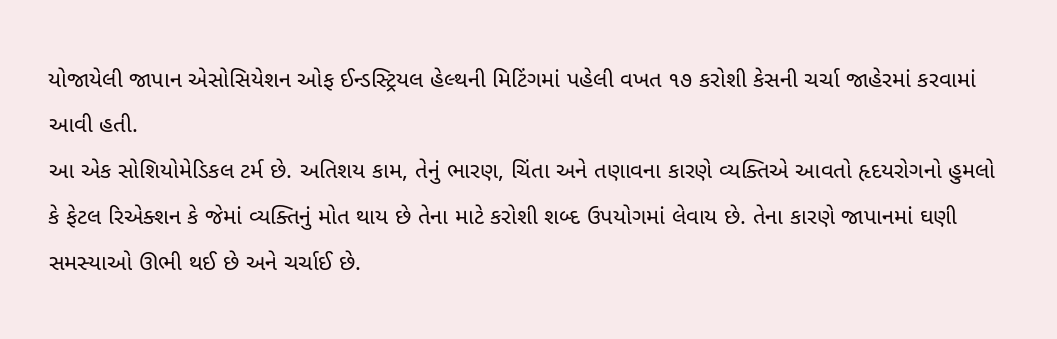યોજાયેલી જાપાન એસોસિયેશન ઓફ ઈન્ડસ્ટ્રિયલ હેલ્થની મિટિંગમાં પહેલી વખત ૧૭ કરોશી કેસની ચર્ચા જાહેરમાં કરવામાં આવી હતી.
આ એક સોશિયોમેડિકલ ટર્મ છે. અતિશય કામ, તેનું ભારણ, ચિંતા અને તણાવના કારણે વ્યક્તિએ આવતો હૃદયરોગનો હુમલો કે ફેટલ રિએક્શન કે જેમાં વ્યક્તિનું મોત થાય છે તેના માટે કરોશી શબ્દ ઉપયોગમાં લેવાય છે. તેના કારણે જાપાનમાં ઘણી સમસ્યાઓ ઊભી થઈ છે અને ચર્ચાઈ છે.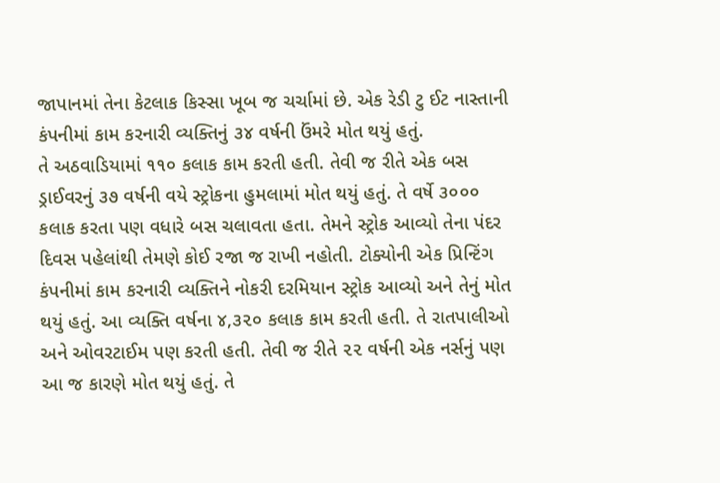જાપાનમાં તેના કેટલાક કિસ્સા ખૂબ જ ચર્ચામાં છે. એક રેડી ટુ ઈટ નાસ્તાની કંપનીમાં કામ કરનારી વ્યક્તિનું ૩૪ વર્ષની ઉંમરે મોત થયું હતું.
તે અઠવાડિયામાં ૧૧૦ કલાક કામ કરતી હતી. તેવી જ રીતે એક બસ ડ્રાઈવરનું ૩૭ વર્ષની વયે સ્ટ્રોકના હુમલામાં મોત થયું હતું. તે વર્ષે ૩૦૦૦ કલાક કરતા પણ વધારે બસ ચલાવતા હતા. તેમને સ્ટ્રોક આવ્યો તેના પંદર દિવસ પહેલાંથી તેમણે કોઈ રજા જ રાખી નહોતી. ટોક્યોની એક પ્રિન્ટિંગ કંપનીમાં કામ કરનારી વ્યક્તિને નોકરી દરમિયાન સ્ટ્રોક આવ્યો અને તેનું મોત થયું હતું. આ વ્યક્તિ વર્ષના ૪,૩૨૦ કલાક કામ કરતી હતી. તે રાતપાલીઓ અને ઓવરટાઈમ પણ કરતી હતી. તેવી જ રીતે ૨૨ વર્ષની એક નર્સનું પણ આ જ કારણે મોત થયું હતું. તે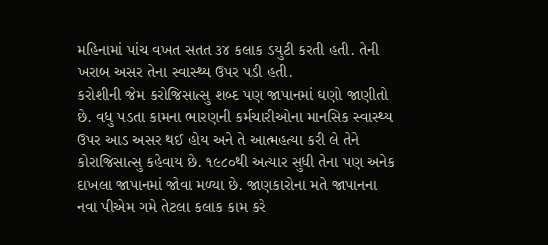મહિનામાં પાંચ વખત સતત ૩૪ કલાક ડયુટી કરતી હતી. તેની ખરાબ અસર તેના સ્વાસ્થ્ય ઉપર પડી હતી.
કરોશીની જેમ કરોજિસાત્સુ શબ્દ પણ જાપાનમાં ઘણો જાણીતો છે. વધુ પડતા કામના ભારણની કર્મચારીઓના માનસિક સ્વાસ્થ્ય ઉપર આડ અસર થઈ હોય અને તે આત્મહત્યા કરી લે તેને કોરાજિસાત્સુ કહેવાય છે. ૧૯૮૦થી અત્યાર સુધી તેના પણ અનેક દાખલા જાપાનમાં જોવા મળ્યા છે. જાણકારોના મતે જાપાનના નવા પીએમ ગમે તેટલા કલાક કામ કરે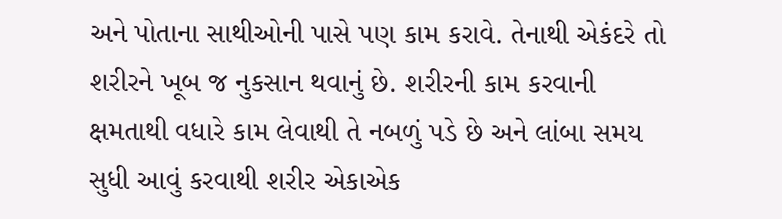અને પોતાના સાથીઓની પાસે પણ કામ કરાવે. તેનાથી એકંદરે તો શરીરને ખૂબ જ નુકસાન થવાનું છે. શરીરની કામ કરવાની ક્ષમતાથી વધારે કામ લેવાથી તે નબળું પડે છે અને લાંબા સમય સુધી આવું કરવાથી શરીર એકાએક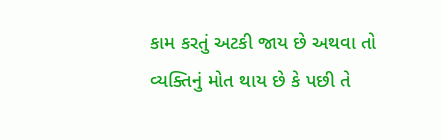કામ કરતું અટકી જાય છે અથવા તો વ્યક્તિનું મોત થાય છે કે પછી તે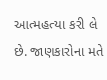આત્મહત્યા કરી લે છે. જાણકારોના મતે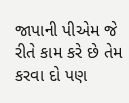જાપાની પીએમ જે રીતે કામ કરે છે તેમ કરવા દો પણ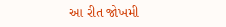આ રીત જોખમી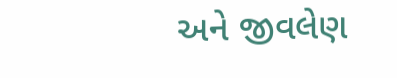અને જીવલેણ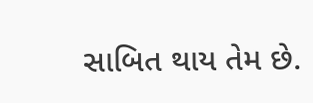સાબિત થાય તેમ છે.